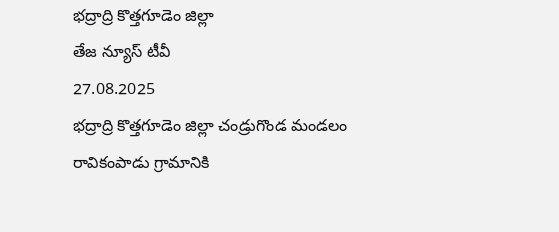భద్రాద్రి కొత్తగూడెం జిల్లా
తేజ న్యూస్ టీవీ
27.08.2025
భద్రాద్రి కొత్తగూడెం జిల్లా చండ్రుగొండ మండలం రావికంపాడు గ్రామానికి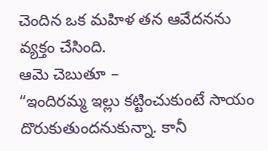చెందిన ఒక మహిళ తన ఆవేదనను వ్యక్తం చేసింది.
ఆమె చెబుతూ –
“ఇందిరమ్మ ఇల్లు కట్టించుకుంటే సాయం దొరుకుతుందనుకున్నా. కానీ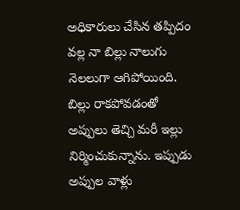అధికారులు చేసిన తప్పిదం వల్ల నా బిల్లు నాలుగు నెలలుగా ఆగిపోయింది. బిల్లు రాకపోవడంతో అప్పులు తెచ్చి మరీ ఇల్లు నిర్మించుకున్నాను. ఇప్పుడు అప్పుల వాళ్లు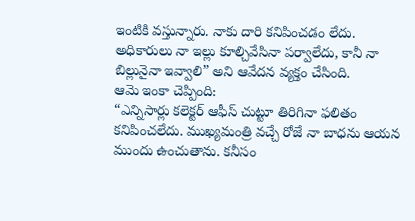ఇంటికి వస్తున్నారు. నాకు దారి కనిపించడం లేదు. అధికారులు నా ఇల్లు కూల్చివేసినా పర్వాలేదు, కానీ నా బిల్లునైనా ఇవ్వాలి” అని ఆవేదన వ్యక్తం చేసింది.
ఆమె ఇంకా చెప్పింది:
“ఎన్నిసార్లు కలెక్టర్ ఆఫీస్ చుట్టూ తిరిగినా ఫలితం కనిపించలేదు. ముఖ్యమంత్రి వచ్చే రోజే నా బాధను ఆయన ముందు ఉంచుతాను. కనీసం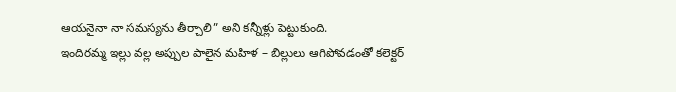ఆయనైనా నా సమస్యను తీర్చాలి” అని కన్నీళ్లు పెట్టుకుంది.
ఇందిరమ్మ ఇల్లు వల్ల అప్పుల పాలైన మహిళ – బిల్లులు ఆగిపోవడంతో కలెక్టర్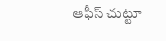ఆఫీస్ చుట్టూ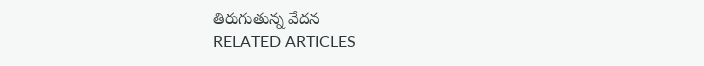తిరుగుతున్న వేదన
RELATED ARTICLES